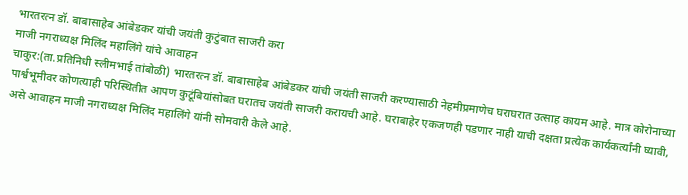भारतरत्न डॉ. बाबासाहेब आंबेडकर यांची जयंती कुटुंबात साजरी करा
माजी नगराध्यक्ष मिलिंद महालिंगे यांचे आवाहन
चाकुर:(ता.प्रतिनिधी स्लीमभाई तांबोळी) भारतरत्न डॉ. बाबासाहेब आंबेडकर यांची जयंती साजरी करण्यासाठी नेहमीप्रमाणेच घराघरात उत्साह कायम आहे. मात्र कोरोनाच्या पार्श्वभूमीवर कोणत्याही परिस्थितीत आपण कुटूंबियांसोबत घरातच जयंती साजरी करायची आहे. घराबाहेर एकजणही पडणार नाही याची दक्षता प्रत्येक कार्यकर्त्यांनी घ्यावी, असे आवाहन माजी नगराध्यक्ष मिलिंद महालिंगे यांनी सोमवारी केले आहे.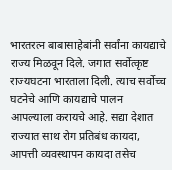भारतरत्न बाबासाहेबांनी सर्वांना कायद्याचे राज्य मिळवून दिले. जगात सर्वोत्कृष्ट राज्यघटना भारताला दिली. त्याच सर्वोच्च घटनेचे आणि कायद्याचे पालन आपल्याला करायचे आहे. सद्या देशात राज्यात साथ रोग प्रतिबंध कायदा, आपत्ती व्यवस्थापन कायदा तसेच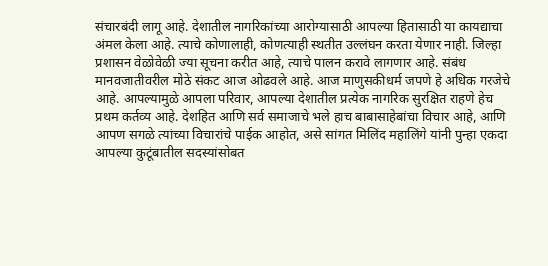संचारबंदी लागू आहे. देशातील नागरिकांच्या आरोग्यासाठी आपल्या हितासाठी या कायद्याचा अंमल केला आहे. त्याचे कोणालाही, कोणत्याही स्थतीत उल्लंघन करता येणार नाही. जिल्हा प्रशासन वेळोवेळी ज्या सूचना करीत आहे, त्याचे पालन करावे लागणार आहे. संबंध मानवजातीवरील मोठे संकट आज ओढवले आहे. आज माणुसकीधर्म जपणे हे अधिक गरजेचे आहे. आपल्यामुळे आपला परिवार, आपल्या देशातील प्रत्येक नागरिक सुरक्षित राहणे हेच प्रथम कर्तव्य आहे. देशहित आणि सर्व समाजाचे भले हाच बाबासाहेबांचा विचार आहे, आणि आपण सगळे त्यांच्या विचारांचे पाईक आहोत, असे सांगत मिलिंद महालिंगे यांनी पुन्हा एकदा आपल्या कुटूंबातील सदस्यांसोबत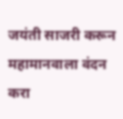जयंती साजरी करून महामानवाला वंदन करा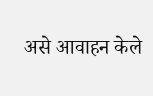असे आवाहन केले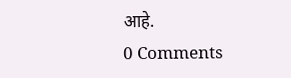आहे.
0 Comments